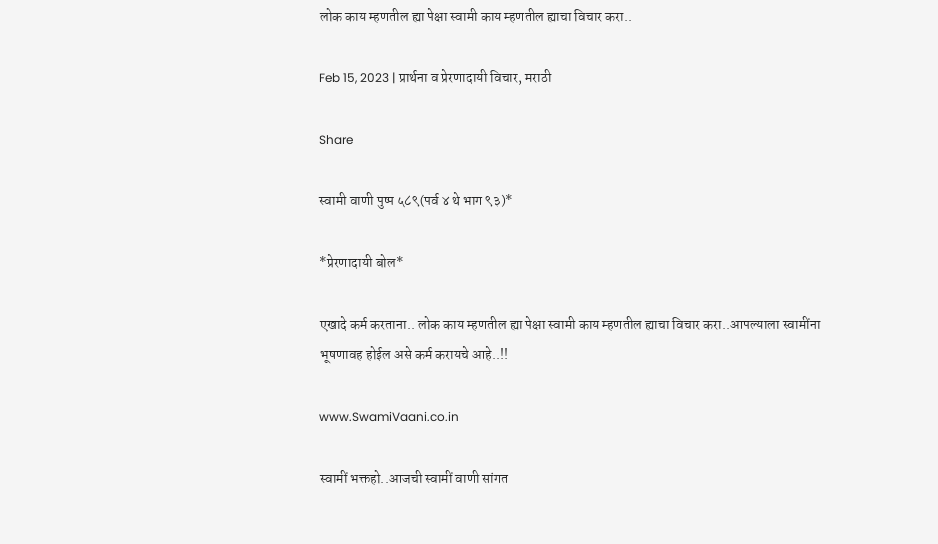लोक काय म्हणतील ह्या पेक्षा स्वामी काय म्हणतील ह्याचा विचार करा..

Feb 15, 2023 | प्रार्थना व प्रेरणादायी विचार, मराठी

Share

स्वामी वाणी पुष्प ५८९(पर्व ४ थे भाग ९३)*

*प्रेरणादायी बोल*

एखादे कर्म करताना.. लोक काय म्हणतील ह्या पेक्षा स्वामी काय म्हणतील ह्याचा विचार करा..आपल्याला स्वामींना भूषणावह होईल असे कर्म करायचे आहे..!!

www.SwamiVaani.co.in

स्वामीं भक्तहो..आजची स्वामीं वाणी सांगत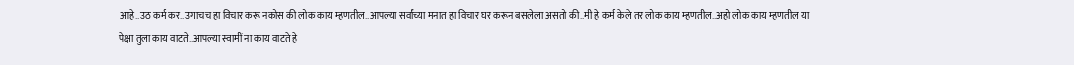आहे..उठ कर्म कर..उगाचच हा विचार करू नकोस की लोक काय म्हणतील..आपल्या सर्वांच्या मनात हा विचार घर करून बसलेला असतो की..मी हे कर्म केले तर लोक काय म्हणतील..अहो लोक काय म्हणतील या पेक्षा तुला काय वाटते..आपल्या स्वामीं ना काय वाटते हे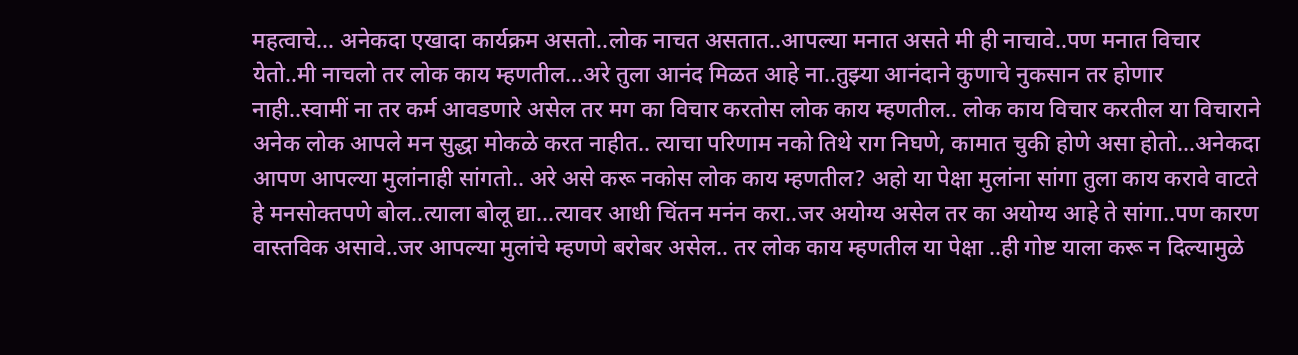महत्वाचे… अनेकदा एखादा कार्यक्रम असतो..लोक नाचत असतात..आपल्या मनात असते मी ही नाचावे..पण मनात विचार येतो..मी नाचलो तर लोक काय म्हणतील…अरे तुला आनंद मिळत आहे ना..तुझ्या आनंदाने कुणाचे नुकसान तर होणार नाही..स्वामीं ना तर कर्म आवडणारे असेल तर मग का विचार करतोस लोक काय म्हणतील.. लोक काय विचार करतील या विचाराने अनेक लोक आपले मन सुद्धा मोकळे करत नाहीत.. त्याचा परिणाम नको तिथे राग निघणे, कामात चुकी होणे असा होतो…अनेकदा आपण आपल्या मुलांनाही सांगतो.. अरे असे करू नकोस लोक काय म्हणतील? अहो या पेक्षा मुलांना सांगा तुला काय करावे वाटते हे मनसोक्तपणे बोल..त्याला बोलू द्या…त्यावर आधी चिंतन मनंन करा..जर अयोग्य असेल तर का अयोग्य आहे ते सांगा..पण कारण वास्तविक असावे..जर आपल्या मुलांचे म्हणणे बरोबर असेल.. तर लोक काय म्हणतील या पेक्षा ..ही गोष्ट याला करू न दिल्यामुळे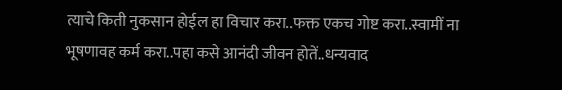त्याचे किती नुकसान होईल हा विचार करा..फक्त एकच गोष्ट करा..स्वामीं ना भूषणावह कर्म करा..पहा कसे आनंदी जीवन होतें..धन्यवाद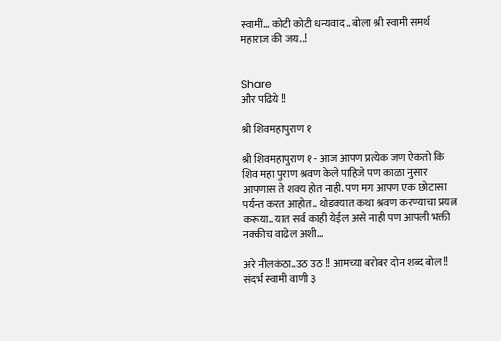स्वामीं… कोटी कोटी धन्यवाद.. बोला श्री स्वामी समर्थ महाराज की जय..!


Share
और पढिये !!

श्री शिवमहापुराण १

श्री शिवमहापुराण १ - आज आपण प्रत्येक जण ऐकतो कि शिव महा पुराण श्रवण केले पाहिजे पण काळा नुसार आपणास ते शक्य होत नाही. पण मग आपण एक छोटासा पर्यन्त करत आहोत.. थोडक्यात कथा श्रवण करण्याचा प्रयत्न करूया.. यात सर्व काही येईल असे नाही पण आपली भक्ती नक्कीच वाढेल अशी...

अरे नीलकंठा..उठ उठ !! आमच्या बरोबर दोन शब्द बोल!! संदर्भ स्वामी वाणी ३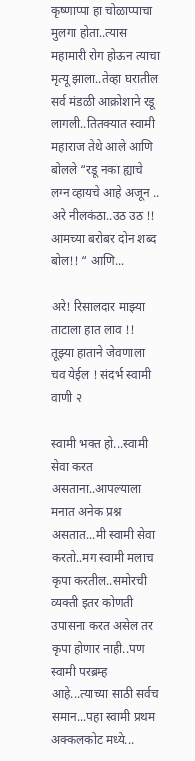कृष्णाप्पा हा चोळाप्पाचा मुलगा होता..त्यास महामारी रोग होऊन त्याचा मृत्यू झाला..तेव्हा घरातील सर्व मंडळी आक्रोशाने रडू लागली..तितक्यात स्वामी महाराज तेथे आले आणि बोलले “रडू नका ह्याचे लग्न व्हायचे आहे अजून .. अरे नीलकंठा..उठ उठ !! आमच्या बरोबर दोन शब्द बोल!! “ आणि...

अरे! रिसालदार माझ्या ताटाला हात लाव !! तूझ्या हाताने जेवणाला चव येईल ! संदर्भ स्वामी वाणी २

स्वामी भक्त हो...स्वामी सेवा करत असताना..आपल्याला मनात अनेक प्रश्न असतात...मी स्वामी सेवा करतो..मग स्वामी मलाच कृपा करतील..समोरची व्यक्ती इतर कोणती उपासना करत असेल तर कृपा होणार नाही..पण स्वामी परब्रम्ह आहे...त्याच्या साठी सर्वच समान...पहा स्वामी प्रथम अक्कलकोट मध्ये...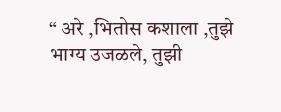“ अरे ,भितोस कशाला ,तुझे भाग्य उजळले, तुझी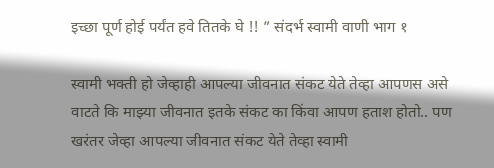इच्छा पूर्ण होई पर्यंत हवे तितके घे !! ” संदर्भ स्वामी वाणी भाग १

स्वामी भक्ती हो जेव्हाही आपल्या जीवनात संकट येते तेव्हा आपणस असे वाटते कि माझ्या जीवनात इतके संकट का किंवा आपण हताश होतो.. पण खरंतर जेव्हा आपल्या जीवनात संकट येते तेव्हा स्वामी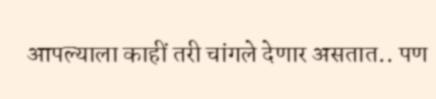आपल्याला काहीं तरी चांगले देणार असतात.. पण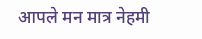आपले मन मात्र नेहमी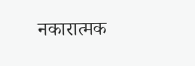नकारात्मक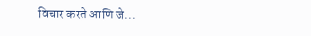विचार करते आणि जे...